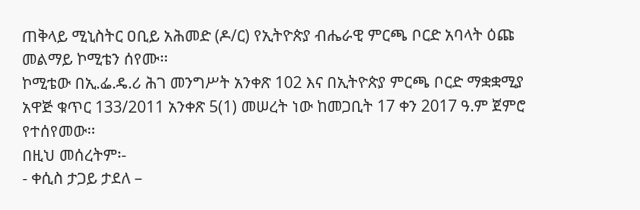ጠቅላይ ሚኒስትር ዐቢይ አሕመድ (ዶ/ር) የኢትዮጵያ ብሔራዊ ምርጫ ቦርድ አባላት ዕጩ መልማይ ኮሚቴን ሰየሙ፡፡
ኮሚቴው በኢ.ፌ.ዴ.ሪ ሕገ መንግሥት አንቀጽ 102 እና በኢትዮጵያ ምርጫ ቦርድ ማቋቋሚያ አዋጅ ቁጥር 133/2011 አንቀጽ 5(1) መሠረት ነው ከመጋቢት 17 ቀን 2017 ዓ.ም ጀምሮ የተሰየመው፡፡
በዚህ መሰረትም፡-
- ቀሲስ ታጋይ ታደለ –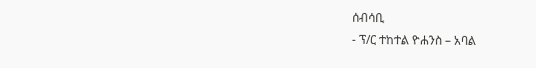ሰብሳቢ
- ፕ/ር ተከተል ዮሐንስ – አባል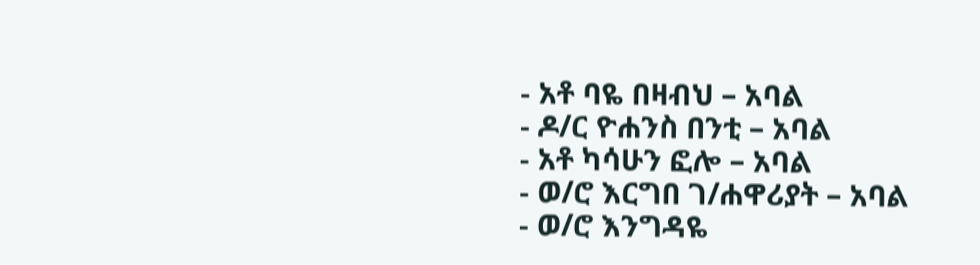- አቶ ባዬ በዛብህ – አባል
- ዶ/ር ዮሐንስ በንቲ – አባል
- አቶ ካሳሁን ፎሎ – አባል
- ወ/ሮ እርግበ ገ/ሐዋሪያት – አባል
- ወ/ሮ እንግዳዬ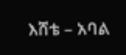እሸቴ – አባል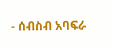- ሰብስብ አባፍራ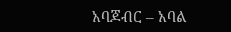አባጆብር – አባል